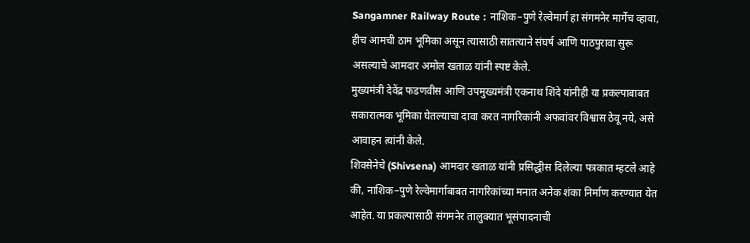Sangamner Railway Route : नाशिक–पुणे रेल्वेमार्ग हा संगमनेर मार्गेच व्हावा, हीच आमची ठाम भूमिका असून त्यासाठी सातत्याने संघर्ष आणि पाठपुरावा सुरू असल्याचे आमदार अमोल खताळ यांनी स्पष्ट केले.
मुख्यमंत्री देवेंद्र फडणवीस आणि उपमुख्यमंत्री एकनाथ शिंदे यांनीही या प्रकल्पाबाबत सकारात्मक भूमिका घेतल्याचा दावा करत नागरिकांनी अफवांवर विश्वास ठेवू नये, असे आवाहन त्यांनी केले.
शिवसेनेचे (Shivsena) आमदार खताळ यांनी प्रसिद्धीस दिलेल्या पत्रकात म्हटले आहे की, नाशिक–पुणे रेल्वेमार्गाबाबत नागरिकांच्या मनात अनेक शंका निर्माण करण्यात येत आहेत. या प्रकल्पासाठी संगमनेर तालुक्यात भूसंपादनाची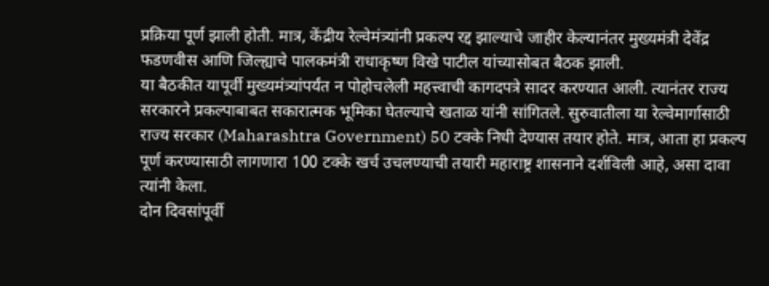प्रक्रिया पूर्ण झाली होती. मात्र, केंद्रीय रेल्वेमंत्र्यांनी प्रकल्प रद्द झाल्याचे जाहीर केल्यानंतर मुख्यमंत्री देवेंद्र फडणवीस आणि जिल्ह्याचे पालकमंत्री राधाकृष्ण विखे पाटील यांच्यासोबत बैठक झाली.
या बैठकीत यापूर्वी मुख्यमंत्र्यांपर्यंत न पोहोचलेली महत्त्वाची कागदपत्रे सादर करण्यात आली. त्यानंतर राज्य सरकारने प्रकल्पाबाबत सकारात्मक भूमिका घेतल्याचे खताळ यांनी सांगितले. सुरुवातीला या रेल्वेमार्गासाठी राज्य सरकार (Maharashtra Government) 50 टक्के निधी देण्यास तयार होते. मात्र, आता हा प्रकल्प पूर्ण करण्यासाठी लागणारा 100 टक्के खर्च उचलण्याची तयारी महाराष्ट्र शासनाने दर्शविली आहे, असा दावा त्यांनी केला.
दोन दिवसांपूर्वी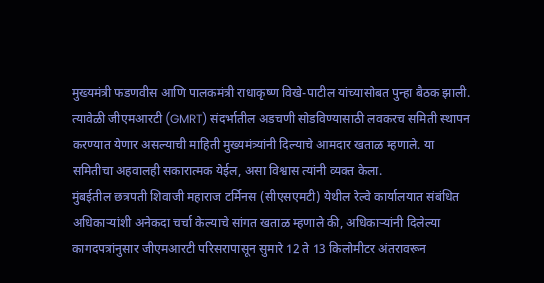मुख्यमंत्री फडणवीस आणि पालकमंत्री राधाकृष्ण विखे-पाटील यांच्यासोबत पुन्हा बैठक झाली. त्यावेळी जीएमआरटी (GMRT) संदर्भातील अडचणी सोडविण्यासाठी लवकरच समिती स्थापन करण्यात येणार असल्याची माहिती मुख्यमंत्र्यांनी दिल्याचे आमदार खताळ म्हणाले. या समितीचा अहवालही सकारात्मक येईल, असा विश्वास त्यांनी व्यक्त केला.
मुंबईतील छत्रपती शिवाजी महाराज टर्मिनस (सीएसएमटी) येथील रेल्वे कार्यालयात संबंधित अधिकाऱ्यांशी अनेकदा चर्चा केल्याचे सांगत खताळ म्हणाले की, अधिकाऱ्यांनी दिलेल्या कागदपत्रांनुसार जीएमआरटी परिसरापासून सुमारे 12 ते 13 किलोमीटर अंतरावरून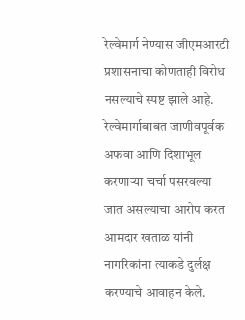रेल्वेमार्ग नेण्यास जीएमआरटी प्रशासनाचा कोणताही विरोध नसल्याचे स्पष्ट झाले आहे.
रेल्वेमार्गाबाबत जाणीवपूर्वक अफवा आणि दिशाभूल करणाऱ्या चर्चा पसरवल्या जात असल्याचा आरोप करत आमदार खताळ यांनी नागरिकांना त्याकडे दुर्लक्ष करण्याचे आवाहन केले.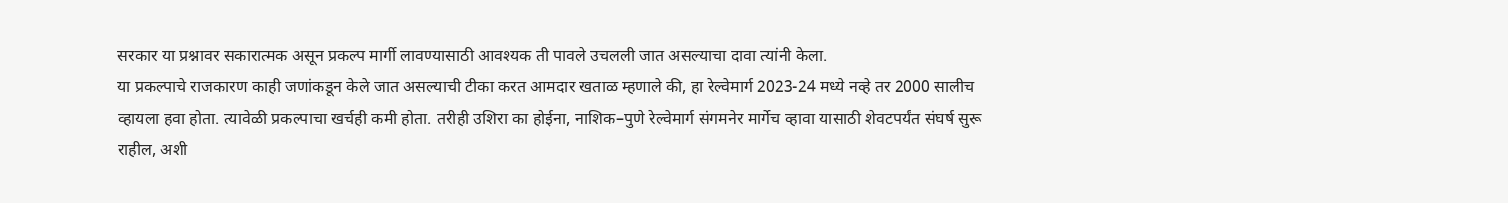सरकार या प्रश्नावर सकारात्मक असून प्रकल्प मार्गी लावण्यासाठी आवश्यक ती पावले उचलली जात असल्याचा दावा त्यांनी केला.
या प्रकल्पाचे राजकारण काही जणांकडून केले जात असल्याची टीका करत आमदार खताळ म्हणाले की, हा रेल्वेमार्ग 2023-24 मध्ये नव्हे तर 2000 सालीच व्हायला हवा होता. त्यावेळी प्रकल्पाचा खर्चही कमी होता. तरीही उशिरा का होईना, नाशिक–पुणे रेल्वेमार्ग संगमनेर मार्गेच व्हावा यासाठी शेवटपर्यंत संघर्ष सुरू राहील, अशी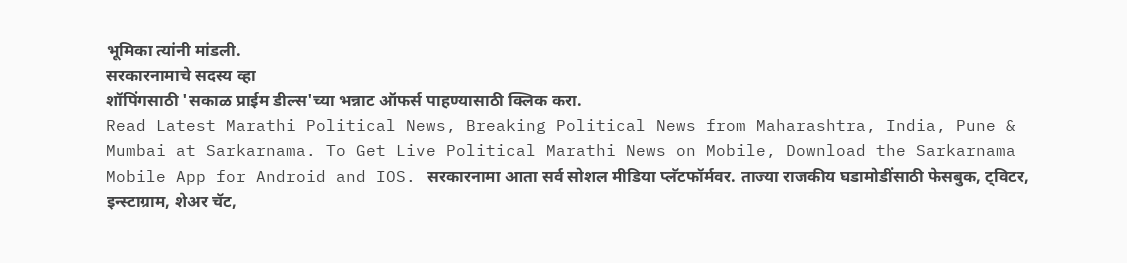भूमिका त्यांनी मांडली.
सरकारनामाचे सदस्य व्हा
शॉपिंगसाठी 'सकाळ प्राईम डील्स'च्या भन्नाट ऑफर्स पाहण्यासाठी क्लिक करा.
Read Latest Marathi Political News, Breaking Political News from Maharashtra, India, Pune & Mumbai at Sarkarnama. To Get Live Political Marathi News on Mobile, Download the Sarkarnama Mobile App for Android and IOS. सरकारनामा आता सर्व सोशल मीडिया प्लॅटफॉर्मवर. ताज्या राजकीय घडामोडींसाठी फेसबुक, ट्विटर, इन्स्टाग्राम, शेअर चॅट,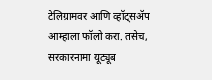टेलिग्रामवर आणि व्हॉट्सॲप आम्हाला फॉलो करा. तसेच, सरकारनामा यूट्यूब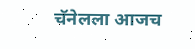चॅनेलला आजच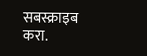सबस्क्राइब करा.